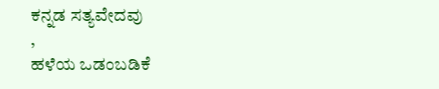ಕನ್ನಡ ಸತ್ಯವೇದವು
,
ಹಳೆಯ ಒಡಂಬಡಿಕೆ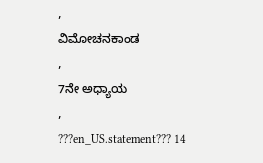,
ವಿಮೋಚನಕಾಂಡ
,
7ನೇ ಅಧ್ಯಾಯ
,
???en_US.statement??? 14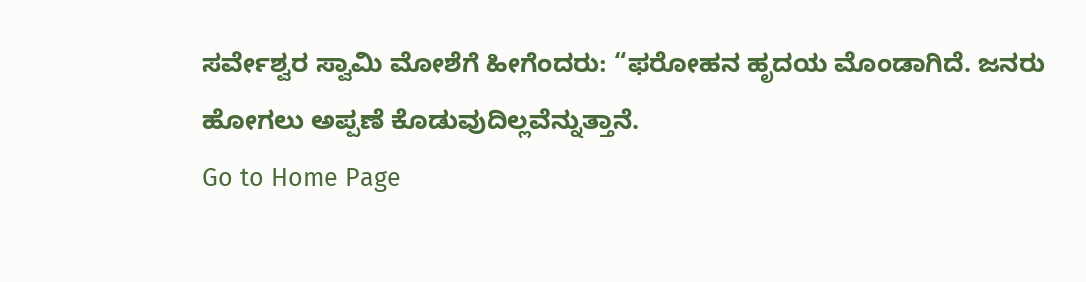ಸರ್ವೇಶ್ವರ ಸ್ವಾಮಿ ಮೋಶೆಗೆ ಹೀಗೆಂದರು: “ಫರೋಹನ ಹೃದಯ ಮೊಂಡಾಗಿದೆ. ಜನರು ಹೋಗಲು ಅಪ್ಪಣೆ ಕೊಡುವುದಿಲ್ಲವೆನ್ನುತ್ತಾನೆ.
Go to Home Page